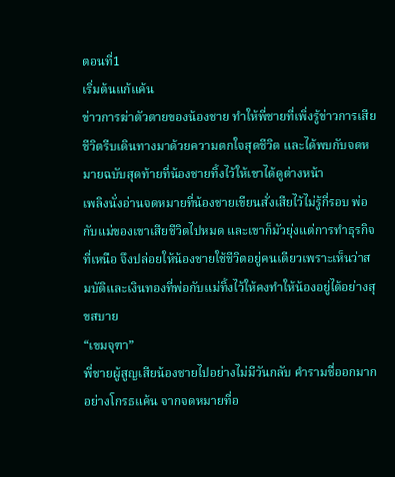ตอนที่1
เริ่มต้นแก้แค้น
ข่าวการฆ่าตัวตายของน้องชาย ทำให้พี่ชายที่เพิ่งรู้ข่าวการเสียชีวิตรีบเดินทางมาด้วยความตกใจสุดชีวิต และได้พบกับจดหมายฉบับสุดท้ายที่น้องชายทิ้งไว้ให้เขาได้ดูต่างหน้า
เพลิงนั่งอ่านจดหมายที่น้องชายเขียนสั่งเสียไว้ไม่รู้กี่รอบ พ่อกับแม่ของเขาเสียชีวิตไปหมด และเขาก็มัวยุ่งแต่การทำธุรกิจที่เหนือ จึงปล่อยให้น้องชายใช้ชีวิตอยู่คนเดียวเพราะเห็นว่าสมบัติและเงินทองที่พ่อกับแม่ทิ้งไว้ให้คงทำให้น้องอยู่ได้อย่างสุขสบาย
“เขมจุฑา”
พี่ชายผู้สูญเสียน้องชายไปอย่างไม่มีวันกลับ คำรามชื่ออกมากอย่างโกรธแค้น จากจดหมายที่อ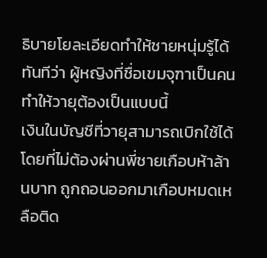ธิบายโยละเอียดทำให้ชายหนุ่มรู้ได้ทันทีว่า ผู้หญิงที่ชื่อเขมจุฑาเป็นคนทำให้วายุต้องเป็นแบบนี้
เงินในบัญชีที่วายุสามารถเบิกใช้ได้โดยที่ไม่ต้องผ่านพี่ชายเกือบห้าล้านบาท ถูกถอนออกมาเกือบหมดเหลือติด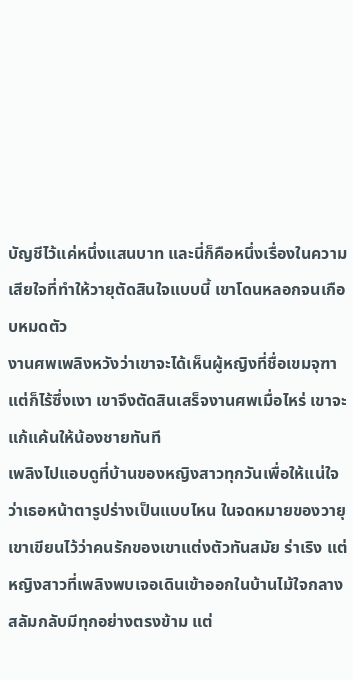บัญชีไว้แค่หนึ่งแสนบาท และนี่ก็คือหนึ่งเรื่องในความเสียใจที่ทำให้วายุตัดสินใจแบบนี้ เขาโดนหลอกจนเกือบหมดตัว
งานศพเพลิงหวังว่าเขาจะได้เห็นผู้หญิงที่ชื่อเขมจุฑาแต่ก็ไร้ซึ่งเงา เขาจึงตัดสินเสร็จงานศพเมื่อไหร่ เขาจะแก้แค้นให้น้องชายทันที
เพลิงไปแอบดูที่บ้านของหญิงสาวทุกวันเพื่อให้แน่ใจว่าเธอหน้าตารูปร่างเป็นแบบไหน ในจดหมายของวายุเขาเขียนไว้ว่าคนรักของเขาแต่งตัวทันสมัย ร่าเริง แต่หญิงสาวที่เพลิงพบเจอเดินเข้าออกในบ้านไม้ใจกลางสลัมกลับมีทุกอย่างตรงข้าม แต่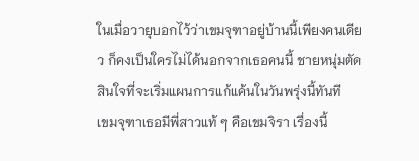ในเมื่อวายุบอกไว้ว่าเขมจุฑาอยู่บ้านนี้เพียงคนเดียว ก็คงเป็นใครไม่ได้นอกจากเธอคนนี้ ชายหนุ่มตัดสินใจที่จะเริ่มแผนการแก้แค้นในวันพรุ่งนี้ทันที
เขมจุฑาเธอมีพี่สาวแท้ ๆ คือเขมจิรา เรื่องนี้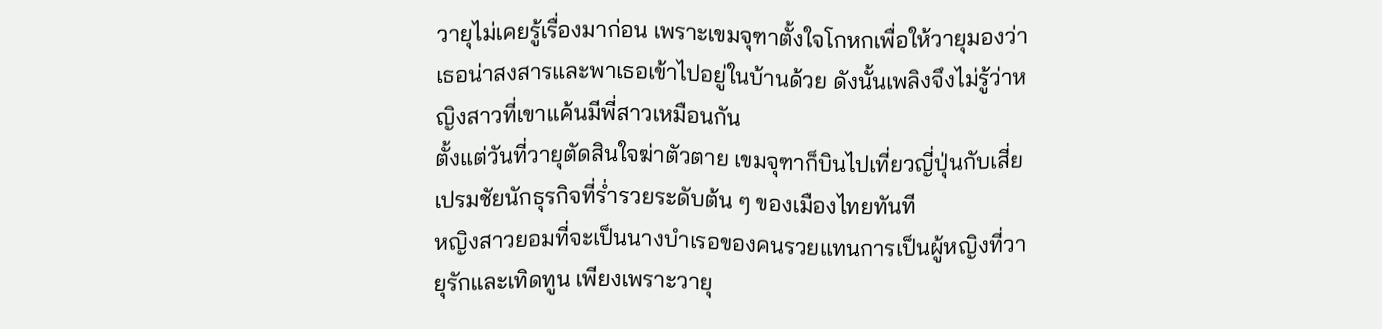วายุไม่เคยรู้เรื่องมาก่อน เพราะเขมจุฑาตั้งใจโกหกเพื่อให้วายุมองว่าเธอน่าสงสารและพาเธอเข้าไปอยู่ในบ้านด้วย ดังนั้นเพลิงจึงไม่รู้ว่าหญิงสาวที่เขาแค้นมีพี่สาวเหมือนกัน
ตั้งแต่วันที่วายุตัดสินใจฆ่าตัวตาย เขมจุฑาก็บินไปเที่ยวญี่ปุ่นกับเสี่ยเปรมชัยนักธุรกิจที่ร่ำรวยระดับต้น ๆ ของเมืองไทยทันที
หญิงสาวยอมที่จะเป็นนางบำเรอของคนรวยแทนการเป็นผู้หญิงที่วายุรักและเทิดทูน เพียงเพราะวายุ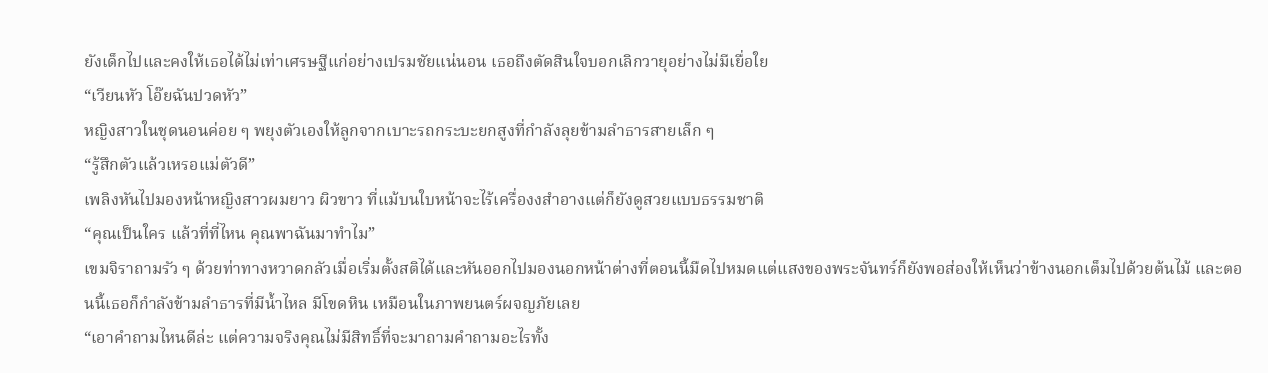ยังเด็กไปและคงให้เธอได้ไม่เท่าเศรษฐีแก่อย่างเปรมชัยแน่นอน เธอถึงตัดสินใจบอกเลิกวายุอย่างไม่มีเยื่อใย
“เวียนหัว โอ๊ยฉันปวดหัว”
หญิงสาวในชุดนอนค่อย ๆ พยุงตัวเองให้ลูกจากเบาะรถกระบะยกสูงที่กำลังลุยข้ามลำธารสายเล็ก ๆ
“รู้สึกตัวแล้วเหรอแม่ตัวดี”
เพลิงหันไปมองหน้าหญิงสาวผมยาว ผิวขาว ที่แม้บนใบหน้าจะไร้เครื่องงสำอางแต่ก็ยังดูสวยแบบธรรมชาติ
“คุณเป็นใคร แล้วที่ที่ไหน คุณพาฉันมาทำไม”
เขมจิราถามรัว ๆ ด้วยท่าทางหวาดกลัวเมื่อเริ่มตั้งสติได้และหันออกไปมองนอกหน้าต่างที่ตอนนี้มืดไปหมดแต่แสงของพระจันทร์ก็ยังพอส่องให้เห็นว่าข้างนอกเต็มไปด้วยต้นไม้ และตอนนี้เธอก็กำลังข้ามลำธารที่มีน้ำไหล มีโขดหิน เหมือนในภาพยนตร์ผจญภัยเลย
“เอาคำถามไหนดีล่ะ แต่ความจริงคุณไม่มีสิทธิ์ที่จะมาถามคำถามอะไรทั้ง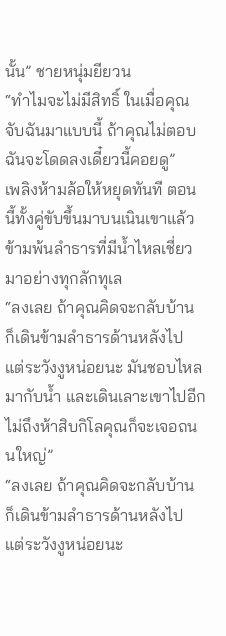นั้น” ชายหนุ่มยียวน
“ทำไมจะไม่มีสิทธิ์ ในเมื่อคุณจับฉันมาแบบนี้ ถ้าคุณไม่ตอบฉันจะโดดลงเดี๋ยวนี้คอยดู”
เพลิงห้ามล้อให้หยุดทันที ตอนนี้ทั้งคู่ขับขึ้นมาบนเนินเขาแล้ว ข้ามพ้นลำธารที่มีน้ำไหลเชี่ยวมาอย่างทุกลักทุเล
“ลงเลย ถ้าคุณคิดจะกลับบ้าน ก็เดินข้ามลำธารด้านหลังไป แต่ระวังงูหน่อยนะ มันชอบไหลมากับน้ำ และเดินเลาะเขาไปอีกไม่ถึงห้าสิบกิโลคุณก็จะเจอถนนใหญ่”
“ลงเลย ถ้าคุณคิดจะกลับบ้าน ก็เดินข้ามลำธารด้านหลังไป แต่ระวังงูหน่อยนะ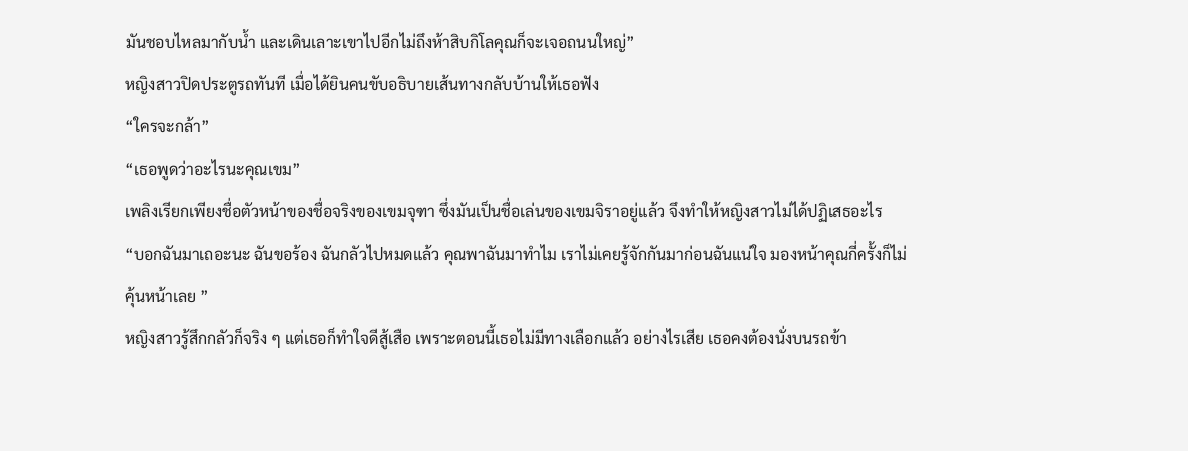มันชอบไหลมากับน้ำ และเดินเลาะเขาไปอีกไม่ถึงห้าสิบกิโลคุณก็จะเจอถนนใหญ่”
หญิงสาวปิดประตูรถทันที เมื่อได้ยินคนขับอธิบายเส้นทางกลับบ้านให้เธอฟัง
“ใครจะกล้า”
“เธอพูดว่าอะไรนะคุณเขม”
เพลิงเรียกเพียงชื่อตัวหน้าของชื่อจริงของเขมจุฑา ซึ่งมันเป็นชื่อเล่นของเขมจิราอยู่แล้ว จึงทำให้หญิงสาวไม่ได้ปฏิเสธอะไร
“บอกฉันมาเถอะนะ ฉันขอร้อง ฉันกลัวไปหมดแล้ว คุณพาฉันมาทำไม เราไม่เคยรู้จักกันมาก่อนฉันแน่ใจ มองหน้าคุณกี่ครั้งก็ไม่คุ้นหน้าเลย ”
หญิงสาวรู้สึกกลัวก็จริง ๆ แต่เธอก็ทำใจดีสู้เสือ เพราะตอนนี้เธอไม่มีทางเลือกแล้ว อย่างไรเสีย เธอคงต้องนั่งบนรถข้า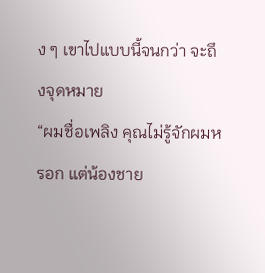ง ๆ เขาไปแบบนี้จนกว่า จะถึงจุดหมาย
“ผมชื่อเพลิง คุณไม่รู้จักผมหรอก แต่น้องชาย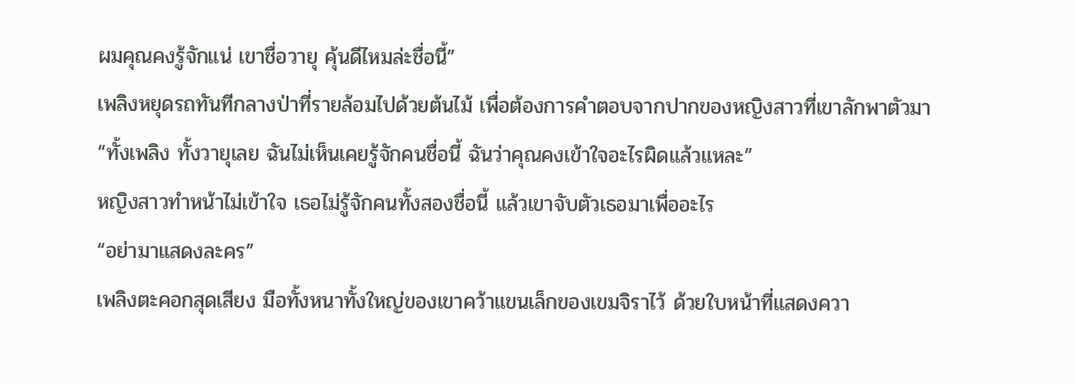ผมคุณคงรู้จักแน่ เขาชื่อวายุ คุ้นดีไหมล่ะชื่อนี้”
เพลิงหยุดรถทันทีกลางป่าที่รายล้อมไปด้วยต้นไม้ เพื่อต้องการคำตอบจากปากของหญิงสาวที่เขาลักพาตัวมา
“ทั้งเพลิง ทั้งวายุเลย ฉันไม่เห็นเคยรู้จักคนชื่อนี้ ฉันว่าคุณคงเข้าใจอะไรผิดแล้วแหละ”
หญิงสาวทำหน้าไม่เข้าใจ เธอไม่รู้จักคนทั้งสองชื่อนี้ แล้วเขาจับตัวเธอมาเพื่ออะไร
“อย่ามาแสดงละคร”
เพลิงตะคอกสุดเสียง มือทั้งหนาทั้งใหญ่ของเขาคว้าแขนเล็กของเขมจิราไว้ ด้วยใบหน้าที่แสดงควา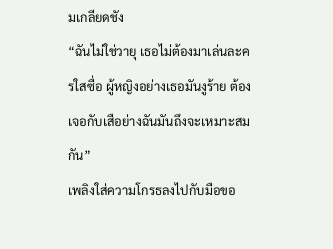มเกลียดชัง
“ฉันไม่ใช่วายุ เธอไม่ต้องมาเล่นละครใสซื่อ ผู้หญิงอย่างเธอมันงูร้าย ต้องเจอกับเสือย่างฉันมันถึงจะเหมาะสมกัน”
เพลิงใส่ความโกรธลงไปกับมือขอ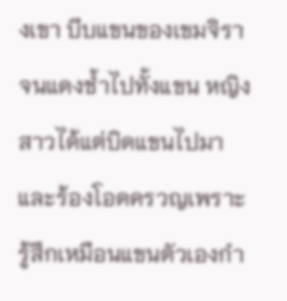งเขา บีบแขนของเขมจิราจนแดงช้ำไปทั้งแขน หญิงสาวได้แต่บิดแขนไปมาและร้องโอดครวญเพราะรู้สึกเหมือนแขนตัวเองกำ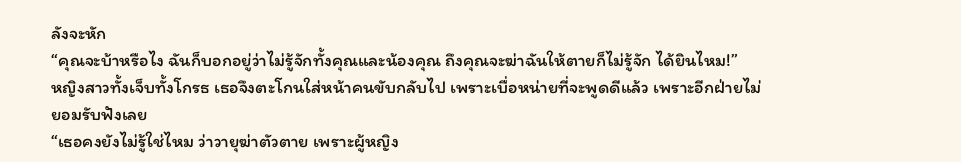ลังจะหัก
“คุณจะบ้าหรือไง ฉันก็บอกอยู่ว่าไม่รู้จักทั้งคุณและน้องคุณ ถึงคุณจะฆ่าฉันให้ตายก็ไม่รู้จัก ได้ยินไหม!”
หญิงสาวทั้งเจ็บทั้งโกรธ เธอจึงตะโกนใส่หน้าคนขับกลับไป เพราะเบื่อหน่ายที่จะพูดดีแล้ว เพราะอีกฝ่ายไม่ยอมรับฟังเลย
“เธอคงยังไม่รู้ใช่ไหม ว่าวายุฆ่าตัวตาย เพราะผู้หญิง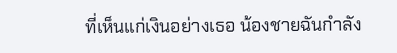ที่เห็นแก่เงินอย่างเธอ น้องชายฉันกำลัง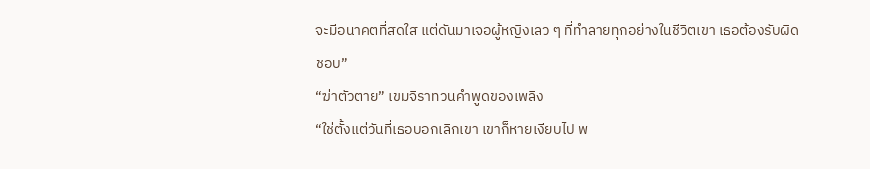จะมีอนาคตที่สดใส แต่ดันมาเจอผู้หญิงเลว ๆ ที่ทำลายทุกอย่างในชีวิตเขา เธอต้องรับผิดชอบ”
“ฆ่าตัวตาย” เขมจิราทวนคำพูดของเพลิง
“ใช่ตั้งแต่วันที่เธอบอกเลิกเขา เขาก็หายเงียบไป พ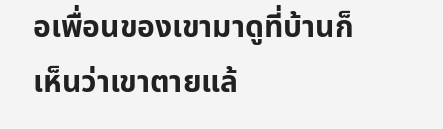อเพื่อนของเขามาดูที่บ้านก็เห็นว่าเขาตายแล้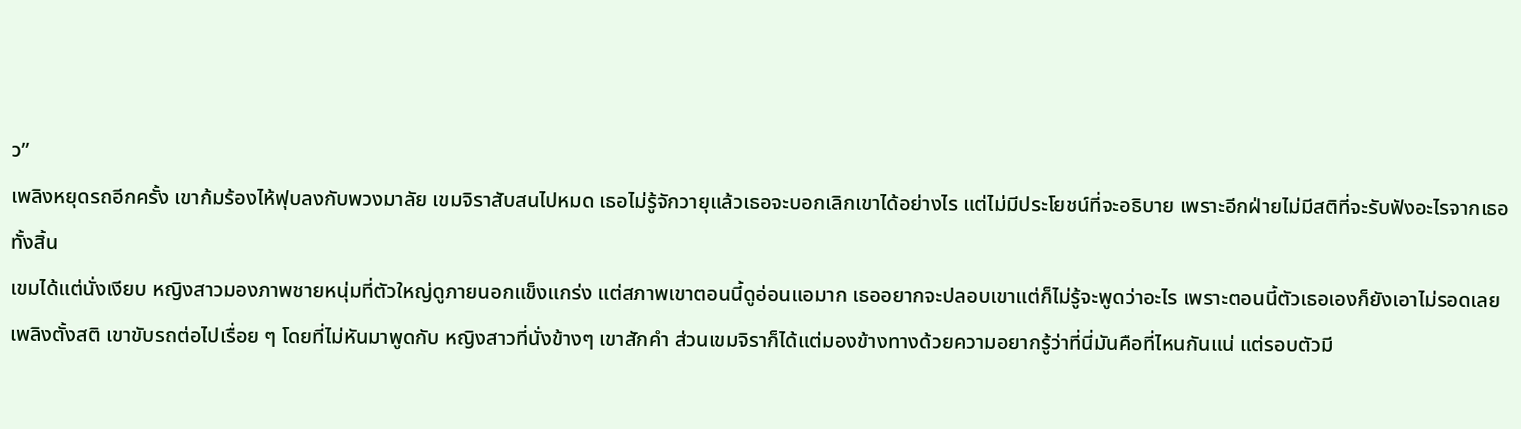ว”
เพลิงหยุดรถอีกครั้ง เขาก้มร้องไห้ฟุบลงกับพวงมาลัย เขมจิราสับสนไปหมด เธอไม่รู้จักวายุแล้วเธอจะบอกเลิกเขาได้อย่างไร แต่ไม่มีประโยชน์ที่จะอธิบาย เพราะอีกฝ่ายไม่มีสติที่จะรับฟังอะไรจากเธอทั้งสิ้น
เขมได้แต่นั่งเงียบ หญิงสาวมองภาพชายหนุ่มที่ตัวใหญ่ดูภายนอกแข็งแกร่ง แต่สภาพเขาตอนนี้ดูอ่อนแอมาก เธออยากจะปลอบเขาแต่ก็ไม่รู้จะพูดว่าอะไร เพราะตอนนี้ตัวเธอเองก็ยังเอาไม่รอดเลย
เพลิงตั้งสติ เขาขับรถต่อไปเรื่อย ๆ โดยที่ไม่หันมาพูดกับ หญิงสาวที่นั่งข้างๆ เขาสักคำ ส่วนเขมจิราก็ได้แต่มองข้างทางด้วยความอยากรู้ว่าที่นี่มันคือที่ไหนกันแน่ แต่รอบตัวมี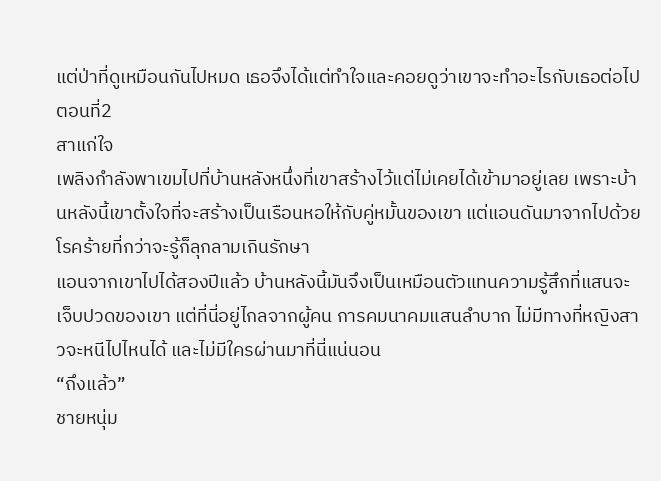แต่ป่าที่ดูเหมือนกันไปหมด เธอจึงได้แต่ทำใจและคอยดูว่าเขาจะทำอะไรกับเธอต่อไป
ตอนที่2
สาแก่ใจ
เพลิงกำลังพาเขมไปที่บ้านหลังหนึ่งที่เขาสร้างไว้แต่ไม่เคยได้เข้ามาอยู่เลย เพราะบ้านหลังนี้เขาตั้งใจที่จะสร้างเป็นเรือนหอให้กับคู่หมั้นของเขา แต่แอนดันมาจากไปด้วยโรคร้ายที่กว่าจะรู้ก็ลุกลามเกินรักษา
แอนจากเขาไปได้สองปีแล้ว บ้านหลังนี้มันจึงเป็นเหมือนตัวแทนความรู้สึกที่แสนจะเจ็บปวดของเขา แต่ที่นี่อยู่ไกลจากผู้คน การคมนาคมแสนลำบาก ไม่มีทางที่หญิงสาวจะหนีไปไหนได้ และไม่มีใครผ่านมาที่นี่แน่นอน
“ถึงแล้ว”
ชายหนุ่ม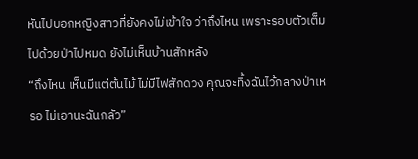หันไปบอกหญิงสาวที่ยังคงไม่เข้าใจ ว่าถึงไหน เพราะรอบตัวเต็มไปด้วยป่าไปหมด ยังไม่เห็นบ้านสักหลัง
“ถึงไหน เห็นมีแต่ต้นไม้ ไม่มีไฟสักดวง คุณจะทิ้งฉันไว้กลางป่าเหรอ ไม่เอานะฉันกลัว”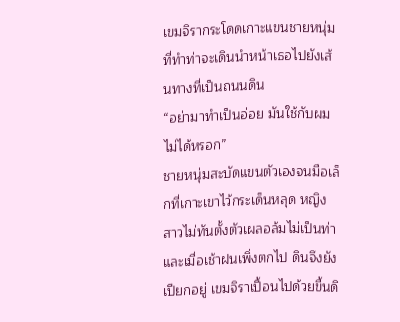เขมจิรากระโดดเกาะแขนชายหนุ่มที่ทำท่าจะเดินนำหน้าเธอไปยังเส้นทางที่เป็นถนนดิน
“อย่ามาทำเป็นอ่อย มันใช้กับผมไม่ได้หรอก”
ชายหนุ่มสะบัดแขนตัวเองจนมือเล็กที่เกาะเขาไว้กระเด็นหลุด หญิงสาวไม่ทันตั้งตัวเผลอล้มไม่เป็นท่า และเมื่อเช้าฝนเพิ่งตกไป ดินจึงยังเปียกอยู่ เขมจิราเปื้อนไปด้วยขี้นดิ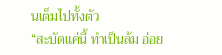นเต็มไปทั้งตัว
“สะบัดแค่นี้ ทำเป็นล้ม อ่อย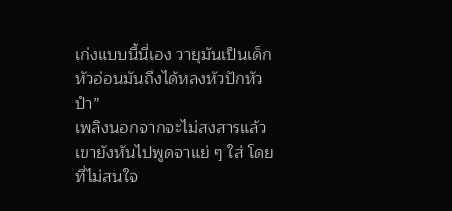เก่งแบบนี้นี่เอง วายุมันเป็นเด็กหัวอ่อนมันถึงได้หลงหัวปักหัวปำ”
เพลิงนอกจากจะไม่สงสารแล้วเขายังหันไปพูดจาแย่ ๆ ใส่ โดยที่ไม่สนใจ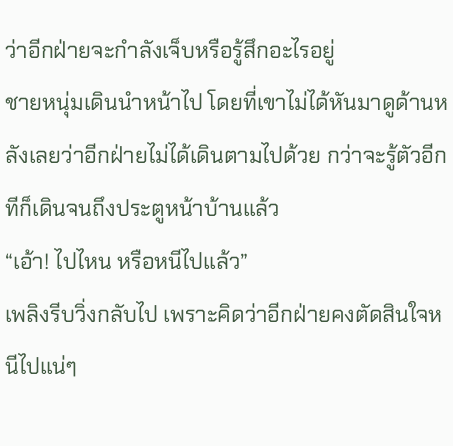ว่าอีกฝ่ายจะกำลังเจ็บหรือรู้สึกอะไรอยู่
ชายหนุ่มเดินนำหน้าไป โดยที่เขาไม่ได้หันมาดูด้านหลังเลยว่าอีกฝ่ายไม่ได้เดินตามไปด้วย กว่าจะรู้ตัวอีกทีก็เดินจนถึงประตูหน้าบ้านแล้ว
“เอ้า! ไปไหน หรือหนีไปแล้ว”
เพลิงรีบวิ่งกลับไป เพราะคิดว่าอีกฝ่ายคงตัดสินใจหนีไปแน่ๆ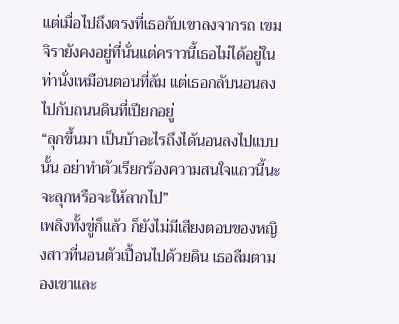แต่เมื่อไปถึงตรงที่เธอกับเขาลงจากรถ เขมจิรายังคงอยู่ที่นั่นแต่คราวนี้เธอไม่ได้อยู่ในท่านั่งเหมือนตอนที่ล้ม แต่เธอกลับนอนลงไปกับถนนดินที่เปียกอยู่
“ลุกขึ้นมา เป็นบ้าอะไรถึงได้นอนลงไปแบบนั้น อย่าทำตัวเรียกร้องความสนใจแถวนี้นะ จะลุกหรือจะให้ลากไป”
เพลิงทั้งขู่ก็แล้ว ก็ยังไม่มีเสียงตอบของหญิงสาวที่นอนตัวเปื้อนไปด้วยดิน เธอลืมตามองเขาและ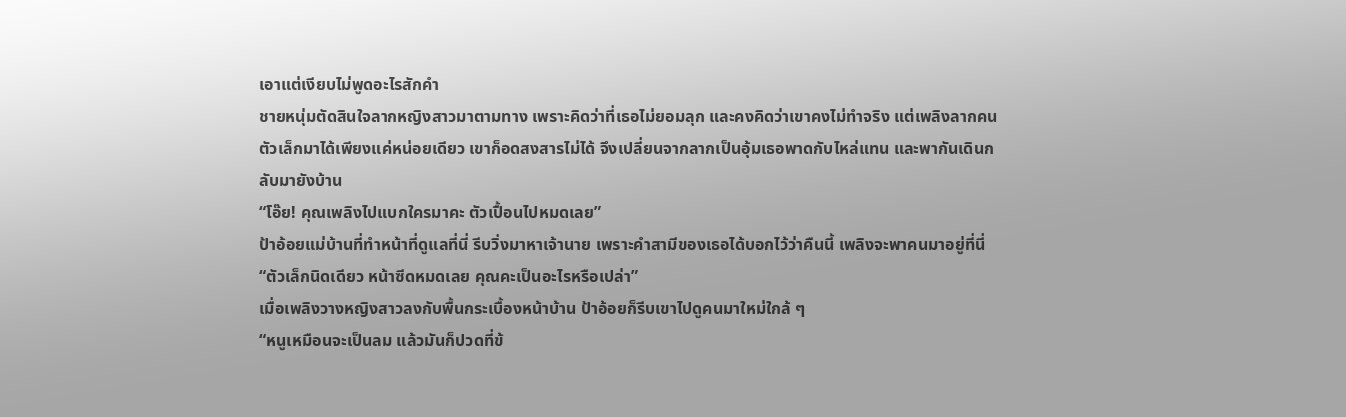เอาแต่เงียบไม่พูดอะไรสักคำ
ชายหนุ่มตัดสินใจลากหญิงสาวมาตามทาง เพราะคิดว่าที่เธอไม่ยอมลุก และคงคิดว่าเขาคงไม่ทำจริง แต่เพลิงลากคนตัวเล็กมาได้เพียงแค่หน่อยเดียว เขาก็อดสงสารไม่ได้ จึงเปลี่ยนจากลากเป็นอุ้มเธอพาดกับไหล่แทน และพากันเดินกลับมายังบ้าน
“โอ๊ย! คุณเพลิงไปแบกใครมาคะ ตัวเปื้อนไปหมดเลย”
ป้าอ้อยแม่บ้านที่ทำหน้าที่ดูแลที่นี่ รีบวิ่งมาหาเจ้านาย เพราะคำสามีของเธอได้บอกไว้ว่าคืนนี้ เพลิงจะพาคนมาอยู่ที่นี่
“ตัวเล็กนิดเดียว หน้าซีดหมดเลย คุณคะเป็นอะไรหรือเปล่า”
เมื่อเพลิงวางหญิงสาวลงกับพื้นกระเบื้องหน้าบ้าน ป้าอ้อยก็รีบเขาไปดูคนมาใหม่ใกล้ ๆ
“หนูเหมือนจะเป็นลม แล้วมันก็ปวดที่ข้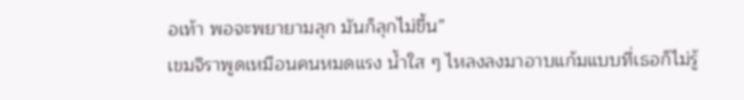อเท้า พอจะพยายามลุก มันก็ลุกไม่ขึ้น”
เขมจิราพูดเหมือนคนหมดแรง น้ำใส ๆ ไหลงลงมาอาบแก้มแบบที่เธอก็ไม่รู้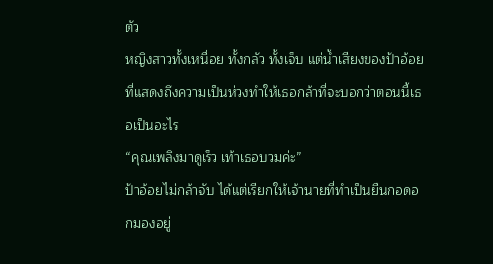ตัว
หญิงสาวทั้งเหนื่อย ทั้งกลัว ทั้งเจ็บ แต่น้ำเสียงของป้าอ้อยที่แสดงถึงความเป็นห่วงทำให้เธอกล้าที่จะบอกว่าตอนนี้เธอเป็นอะไร
“คุณเพลิงมาดูเร็ว เท้าเธอบวมค่ะ”
ป้าอ้อยไม่กล้าจับ ได้แต่เรียกให้เจ้านายที่ทำเป็นยืนกอดอกมองอยู่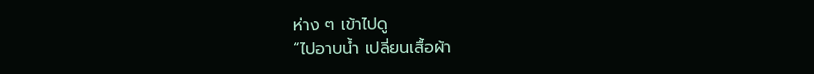ห่าง ๆ เข้าไปดู
“ไปอาบน้ำ เปลี่ยนเสื้อผ้า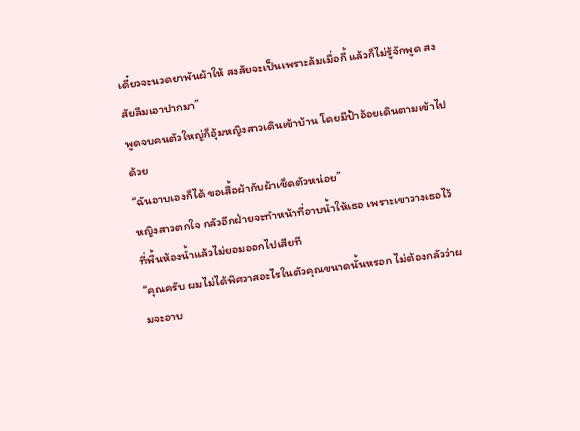เดี๋ยวจะนวดยาพันผ้าให้ สงสัยจะเป็นเพราะล้มเมื่อกี้ แล้วก็ไม่รู้จักพูด สงสัยลืมเอาปากมา”
พูดจบคนตัวใหญ่ก็อุ้มหญิงสาวเดินเข้าบ้าน โดยมีป้าอ้อยเดินตามเข้าไปด้วย
“ฉันอาบเองก็ได้ ขอเสื้อผ้ากับผ้าเช็ดตัวหน่อย”
หญิงสาวตกใจ กลัวอีกฝ่ายจะทำหน้าที่อาบน้ำให้เธอ เพราะเขาวางเธอไว้ที่พื้นห้องน้ำแล้วไม่ยอมออกไปเสียที
“คุณครับ ผมไม่ได้พิศวาสอะไรในตัวคุณขนาดนั้นหรอก ไม่ต้องกลัวว่าผมจะอาบ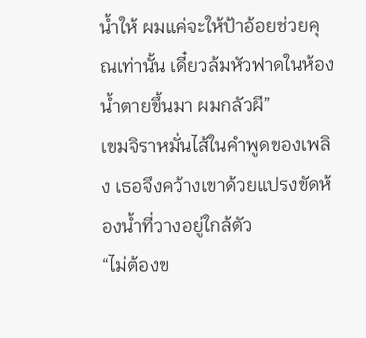น้ำให้ ผมแค่จะให้ป้าอ้อยช่วยคุณเท่านั้น เดี๋ยวล้มหัวฟาดในห้องน้ำตายขึ้นมา ผมกลัวผี”
เขมจิราหมั่นไส้ในคำพูดของเพลิง เธอจึงคว้างเขาด้วยแปรงขัดห้องน้ำที่วางอยู่ใกล้ตัว
“ไม่ต้องข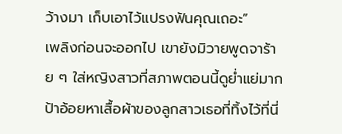ว้างมา เก็บเอาไว้แปรงฟันคุณเถอะ”
เพลิงก่อนจะออกไป เขายังมิวายพูดจาร้าย ๆ ใส่หญิงสาวที่สภาพตอนนี้ดูย่ำแย่มาก
ป้าอ้อยหาเสื้อผ้าของลูกสาวเธอที่ทิ้งไว้ที่นี่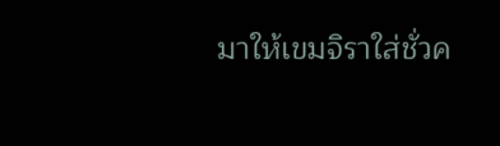มาให้เขมจิราใส่ชั่วค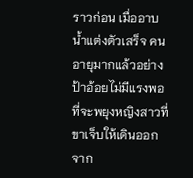ราวก่อน เมื่ออาบน้ำแต่งตัวเสร็จ คนอายุมากแล้วอย่างป้าอ้อยไม่มีแรงพอที่จะพยุงหญิงสาวที่ขาเจ็บให้เดินออกจาก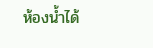ห้องน้ำได้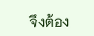จึงต้อง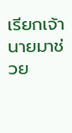เรียกเจ้านายมาช่วย